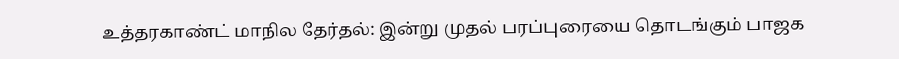உத்தரகாண்ட் மாநில தேர்தல்: இன்று முதல் பரப்புரையை தொடங்கும் பாஜக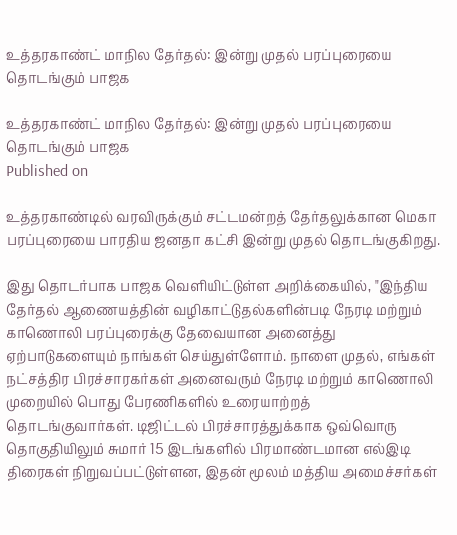உத்தரகாண்ட் மாநில தேர்தல்: இன்று முதல் பரப்புரையை தொடங்கும் பாஜக

உத்தரகாண்ட் மாநில தேர்தல்: இன்று முதல் பரப்புரையை தொடங்கும் பாஜக
Published on

உத்தரகாண்டில் வரவிருக்கும் சட்டமன்றத் தேர்தலுக்கான மெகா பரப்புரையை பாரதிய ஜனதா கட்சி இன்று முதல் தொடங்குகிறது.

இது தொடர்பாக பாஜக வெளியிட்டுள்ள அறிக்கையில், "இந்திய தேர்தல் ஆணையத்தின் வழிகாட்டுதல்களின்படி நேரடி மற்றும் காணொலி பரப்புரைக்கு தேவையான அனைத்து ஏற்பாடுகளையும் நாங்கள் செய்துள்ளோம். நாளை முதல், எங்கள் நட்சத்திர பிரச்சாரகர்கள் அனைவரும் நேரடி மற்றும் காணொலி முறையில் பொது பேரணிகளில் உரையாற்றத் தொடங்குவார்கள். டிஜிட்டல் பிரச்சாரத்துக்காக ஒவ்வொரு தொகுதியிலும் சுமார் 15 இடங்களில் பிரமாண்டமான எல்இடி திரைகள் நிறுவப்பட்டுள்ளன, இதன் மூலம் மத்திய அமைச்சர்கள்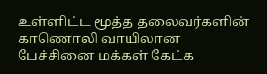உள்ளிட்ட மூத்த தலைவர்களின் காணொலி வாயிலான பேச்சினை மக்கள் கேட்க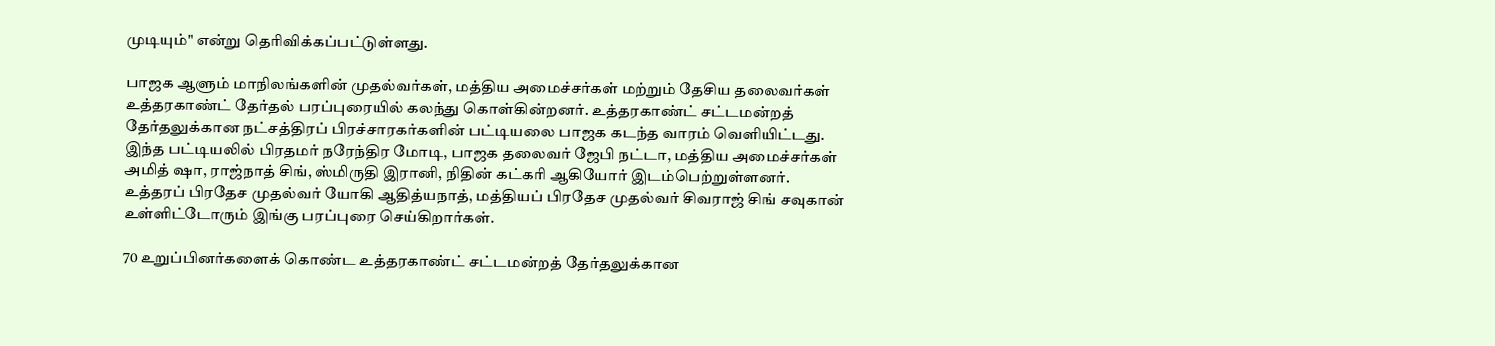முடியும்" என்று தெரிவிக்கப்பட்டுள்ளது.

பாஜக ஆளும் மாநிலங்களின் முதல்வர்கள், மத்திய அமைச்சர்கள் மற்றும் தேசிய தலைவர்கள் உத்தரகாண்ட் தேர்தல் பரப்புரையில் கலந்து கொள்கின்றனர். உத்தரகாண்ட் சட்டமன்றத் தேர்தலுக்கான நட்சத்திரப் பிரச்சாரகர்களின் பட்டியலை பாஜக கடந்த வாரம் வெளியிட்டது. இந்த பட்டியலில் பிரதமர் நரேந்திர மோடி, பாஜக தலைவர் ஜேபி நட்டா, மத்திய அமைச்சர்கள் அமித் ஷா, ராஜ்நாத் சிங், ஸ்மிருதி இரானி, நிதின் கட்கரி ஆகியோர் இடம்பெற்றுள்ளனர். உத்தரப் பிரதேச முதல்வர் யோகி ஆதித்யநாத், மத்தியப் பிரதேச முதல்வர் சிவராஜ் சிங் சவுகான் உள்ளிட்டோரும் இங்கு பரப்புரை செய்கிறார்கள்.

70 உறுப்பினர்களைக் கொண்ட உத்தரகாண்ட் சட்டமன்றத் தேர்தலுக்கான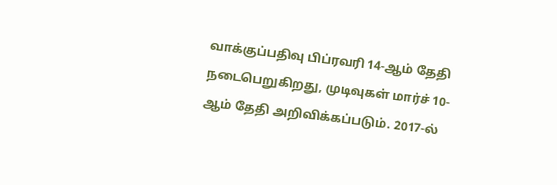வாக்குப்பதிவு பிப்ரவரி 14-ஆம் தேதி நடைபெறுகிறது, முடிவுகள் மார்ச் 10-ஆம் தேதி அறிவிக்கப்படும். 2017-ல்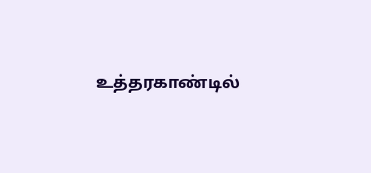உத்தரகாண்டில்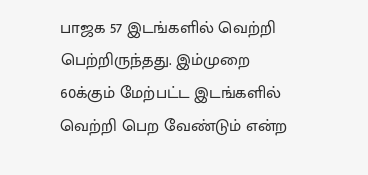பாஜக 57 இடங்களில் வெற்றி பெற்றிருந்தது. இம்முறை 60க்கும் மேற்பட்ட இடங்களில் வெற்றி பெற வேண்டும் என்ற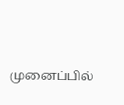முனைப்பில்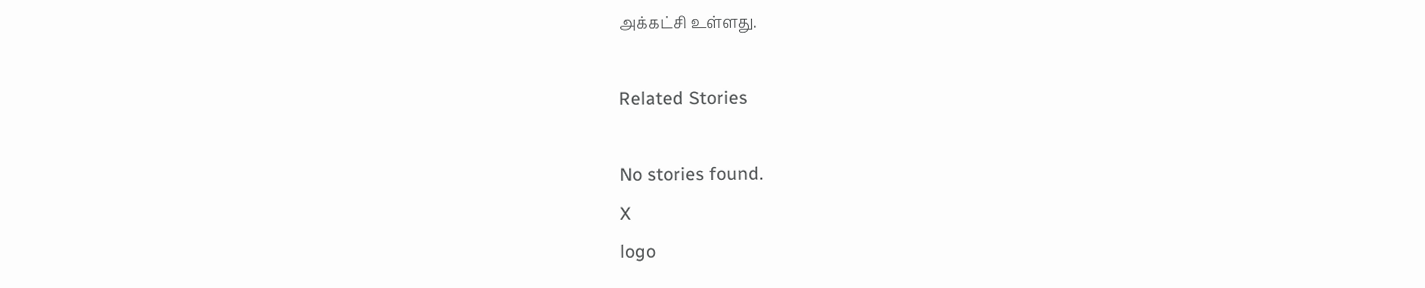அக்கட்சி உள்ளது.

Related Stories

No stories found.
X
logo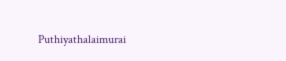Puthiyathalaimurai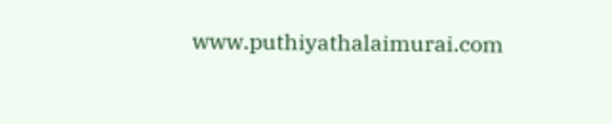www.puthiyathalaimurai.com